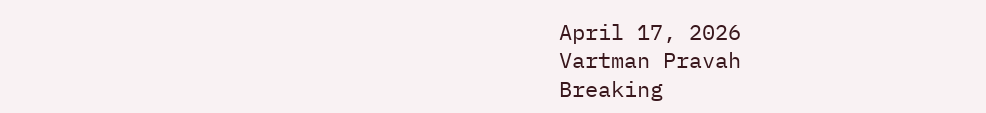April 17, 2026
Vartman Pravah
Breaking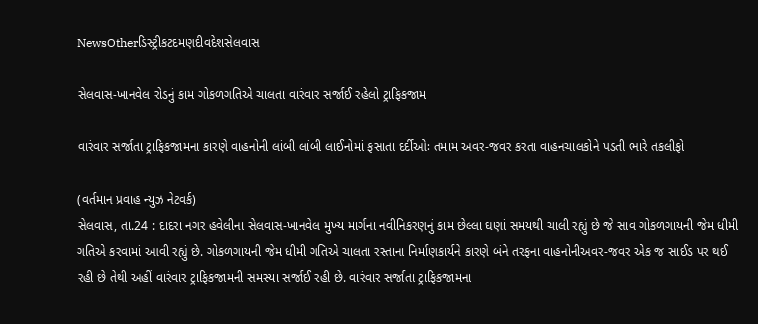NewsOtherડિસ્ટ્રીકટદમણદીવદેશસેલવાસ

સેલવાસ-ખાનવેલ રોડનું કામ ગોકળગતિએ ચાલતા વારંવાર સર્જાઈ રહેલો ટ્રાફિકજામ

વારંવાર સર્જાતા ટ્રાફિકજામના કારણે વાહનોની લાંબી લાંબી લાઈનોમાં ફસાતા દર્દીઓઃ તમામ અવર-જવર કરતા વાહનચાલકોને પડતી ભારે તકલીફો

(વર્તમાન પ્રવાહ ન્‍યુઝ નેટવર્ક)
સેલવાસ, તા.24 : દાદરા નગર હવેલીના સેલવાસ-ખાનવેલ મુખ્‍ય માર્ગના નવીનિકરણનું કામ છેલ્લા ઘણાં સમયથી ચાલી રહ્યું છે જે સાવ ગોકળગાયની જેમ ધીમી ગતિએ કરવામાં આવી રહ્યું છે. ગોકળગાયની જેમ ધીમી ગતિએ ચાલતા રસ્‍તાના નિર્માણકાર્યને કારણે બંને તરફના વાહનોનીઅવર-જવર એક જ સાઈડ પર થઈ રહી છે તેથી અહીં વારંવાર ટ્રાફિકજામની સમસ્‍યા સર્જાઈ રહી છે. વારંવાર સર્જાતા ટ્રાફિકજામના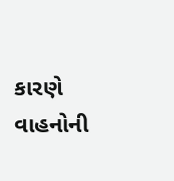કારણે વાહનોની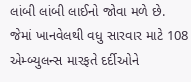લાંબી લાંબી લાઈનો જોવા મળે છે. જેમાં ખાનવેલથી વધુ સારવાર માટે 108 એમ્‍બ્‍યુલન્‍સ મારફતે દર્દીઓને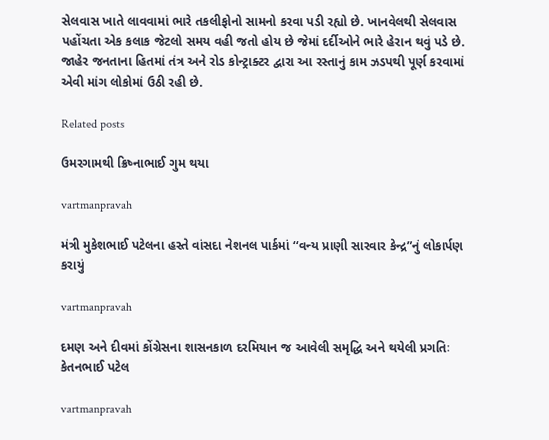સેલવાસ ખાતે લાવવામાં ભારે તકલીફોનો સામનો કરવા પડી રહ્યો છે. ખાનવેલથી સેલવાસ પહોંચતા એક કલાક જેટલો સમય વહી જતો હોય છે જેમાં દર્દીઓને ભારે હેરાન થવું પડે છે.
જાહેર જનતાના હિતમાં તંત્ર અને રોડ કોન્‍ટ્રાક્‍ટર દ્વારા આ રસ્‍તાનું કામ ઝડપથી પૂર્ણ કરવામાં એવી માંગ લોકોમાં ઉઠી રહી છે.

Related posts

ઉમરગામથી ક્રિષ્‍નાભાઈ ગુમ થયા

vartmanpravah

મંત્રી મુકેશભાઈ પટેલના હસ્‍તે વાંસદા નેશનલ પાર્કમાં ‘‘વન્‍ય પ્રાણી સારવાર કેન્‍દ્ર”નું લોકાર્પણ કરાયું

vartmanpravah

દમણ અને દીવમાં કોંગ્રેસના શાસનકાળ દરમિયાન જ આવેલી સમૃદ્ધિ અને થયેલી પ્રગતિઃ કેતનભાઈ પટેલ

vartmanpravah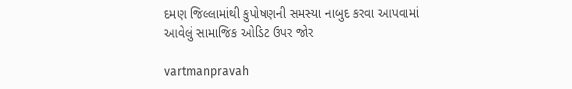દમણ જિલ્લામાંથી કુપોષણની સમસ્‍યા નાબુદ કરવા આપવામાં આવેલું સામાજિક ઓડિટ ઉપર જોર

vartmanpravah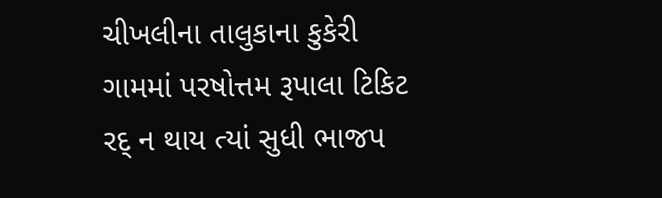ચીખલીના તાલુકાના કુકેરી ગામમાં પરષોત્તમ રૂપાલા ટિકિટ રદ્‌ ન થાય ત્‍યાં સુધી ભાજપ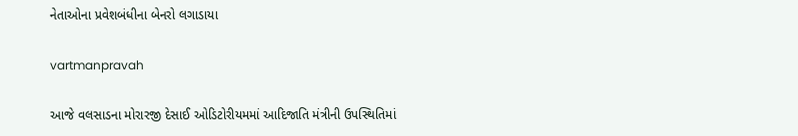નેતાઓના પ્રવેશબંધીના બેનરો લગાડાયા

vartmanpravah

આજે વલસાડના મોરારજી દેસાઈ ઓડિટોરીયમમાં આદિજાતિ મંત્રીની ઉપસ્‍થિતિમાં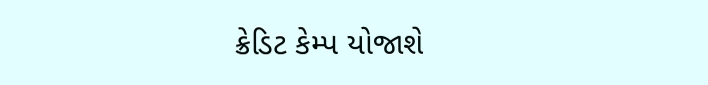ક્રેડિટ કેમ્‍પ યોજાશે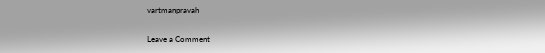vartmanpravah

Leave a Comment